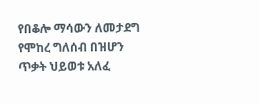የበቆሎ ማሳውን ለመታደግ የሞከረ ግለሰብ በዝሆን ጥቃት ህይወቱ አለፈ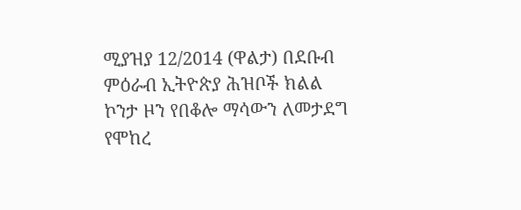ሚያዝያ 12/2014 (ዋልታ) በደቡብ ምዕራብ ኢትዮጵያ ሕዝቦች ክልል ኮንታ ዞን የበቆሎ ማሳውን ለመታደግ የሞከረ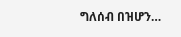ግለሰብ በዝሆን…